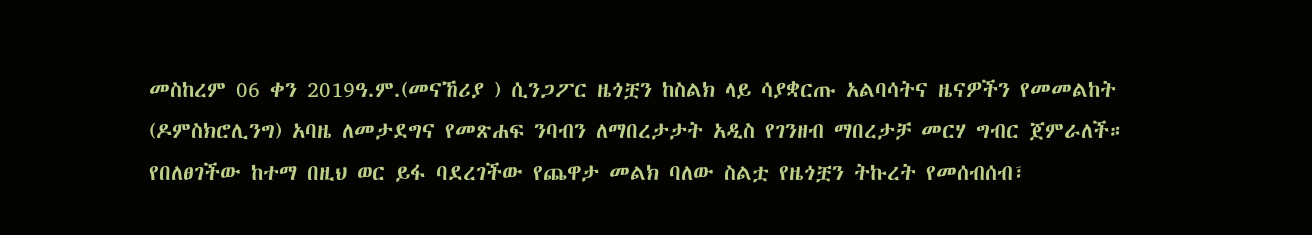መስከረም 06 ቀን 2019ዓ.ም.(መናኸሪያ ) ሲንጋፖር ዜጎቿን ከስልክ ላይ ሳያቋርጡ አልባሳትና ዜናዎችን የመመልከት (ዶምስክሮሊንግ) አባዜ ለመታደግና የመጽሐፍ ንባብን ለማበረታታት አዲስ የገንዘብ ማበረታቻ መርሃ ግብር ጀምራለች። የበለፀገችው ከተማ በዚህ ወር ይፋ ባደረገችው የጨዋታ መልክ ባለው ስልቷ የዜጎቿን ትኩረት የመሰብሰብ፣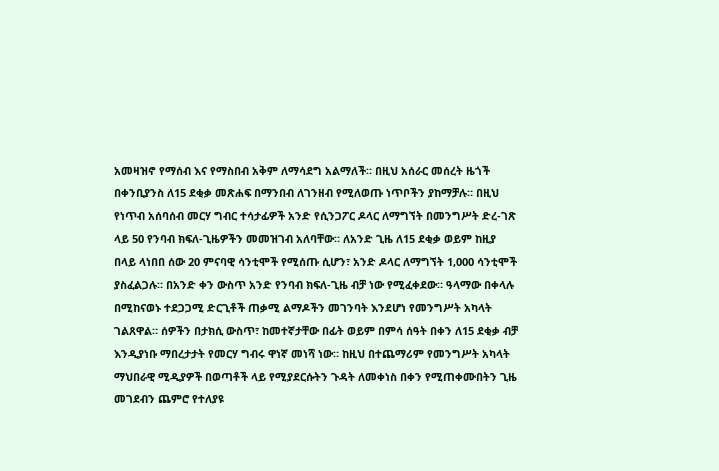አመዛዝኖ የማሰብ እና የማስበብ አቅም ለማሳደግ አልማለች። በዚህ አሰራር መሰረት ዜጎች በቀንቢያንስ ለ15 ደቂቃ መጽሐፍ በማንበብ ለገንዘብ የሚለወጡ ነጥቦችን ያከማቻሉ። በዚህ የነጥብ አሰባሰብ መርሃ ግብር ተሳታፊዎች አንድ የሲንጋፖር ዶላር ለማግኘት በመንግሥት ድረ-ገጽ ላይ 50 የንባብ ክፍለ-ጊዜዎችን መመዝገብ አለባቸው። ለአንድ ጊዜ ለ15 ደቂቃ ወይም ከዚያ በላይ ላነበበ ሰው 20 ምናባዊ ሳንቲሞች የሚሰጡ ሲሆን፣ አንድ ዶላር ለማግኘት 1,000 ሳንቲሞች ያስፈልጋሉ። በአንድ ቀን ውስጥ አንድ የንባብ ክፍለ-ጊዜ ብቻ ነው የሚፈቀደው። ዓላማው በቀላሉ በሚከናወኑ ተደጋጋሚ ድርጊቶች ጠቃሚ ልማዶችን መገንባት እንደሆነ የመንግሥት አካላት ገልጸዋል። ሰዎችን በታክሲ ውስጥ፣ ከመተኛታቸው በፊት ወይም በምሳ ሰዓት በቀን ለ15 ደቂቃ ብቻ እንዲያነቡ ማበረታታት የመርሃ ግብሩ ዋነኛ መነሻ ነው። ከዚህ በተጨማሪም የመንግሥት አካላት ማህበራዊ ሚዲያዎች በወጣቶች ላይ የሚያደርሱትን ጉዳት ለመቀነስ በቀን የሚጠቀሙበትን ጊዜ መገደብን ጨምሮ የተለያዩ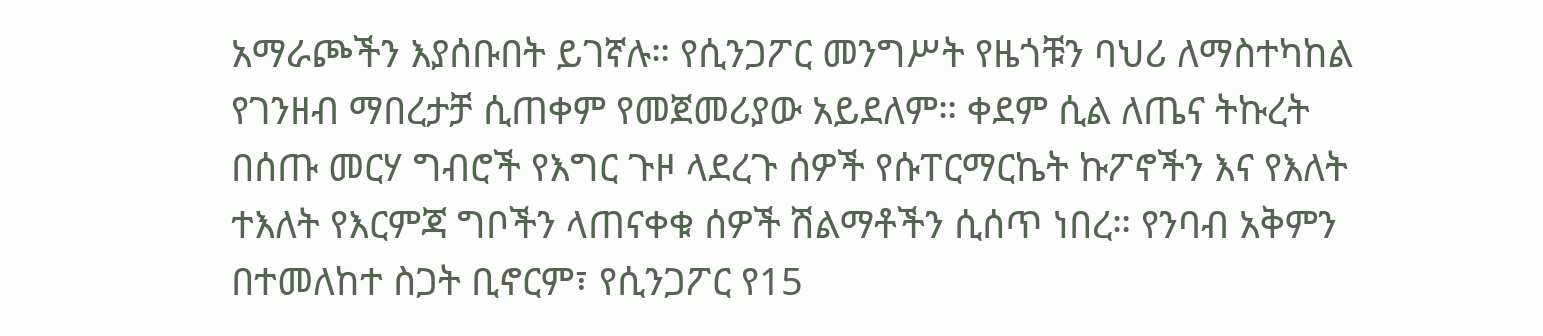አማራጮችን እያሰቡበት ይገኛሉ። የሲንጋፖር መንግሥት የዜጎቹን ባህሪ ለማስተካከል የገንዘብ ማበረታቻ ሲጠቀም የመጀመሪያው አይደለም። ቀደም ሲል ለጤና ትኩረት በሰጡ መርሃ ግብሮች የእግር ጉዞ ላደረጉ ሰዎች የሱፐርማርኬት ኩፖኖችን እና የእለት ተእለት የእርምጃ ግቦችን ላጠናቀቁ ሰዎች ሽልማቶችን ሲሰጥ ነበረ። የንባብ አቅምን በተመለከተ ስጋት ቢኖርም፣ የሲንጋፖር የ15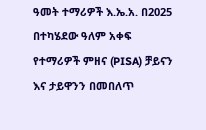ዓመት ተማሪዎች እ.ኤ.አ. በ2025 በተካሄደው ዓለም አቀፍ የተማሪዎች ምዘና (PISA) ቻይናን እና ታይዋንን በመበለጥ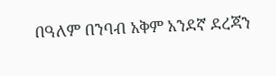በዓለም በንባብ አቅም አንደኛ ደረጃን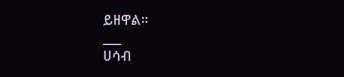ይዘዋል።
___
ሀሳብ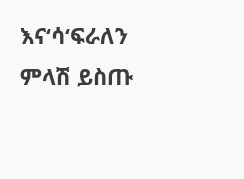እና‘ሳ‘ፍራለን
ምላሽ ይስጡ